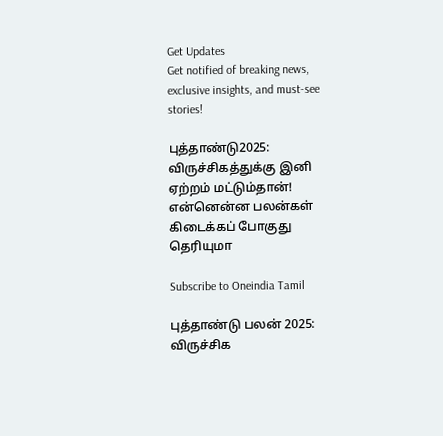Get Updates
Get notified of breaking news, exclusive insights, and must-see stories!

புத்தாண்டு2025: விருச்சிகத்துக்கு இனி ஏற்றம் மட்டும்தான்! என்னென்ன பலன்கள் கிடைக்கப் போகுது தெரியுமா

Subscribe to Oneindia Tamil

புத்தாண்டு பலன் 2025: விருச்சிக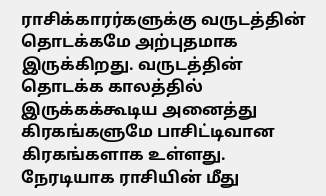ராசிக்காரர்களுக்கு வருடத்தின் தொடக்கமே அற்புதமாக இருக்கிறது. வருடத்தின் தொடக்க காலத்தில் இருக்கக்கூடிய அனைத்து கிரகங்களுமே பாசிட்டிவான கிரகங்களாக உள்ளது. நேரடியாக ராசியின் மீது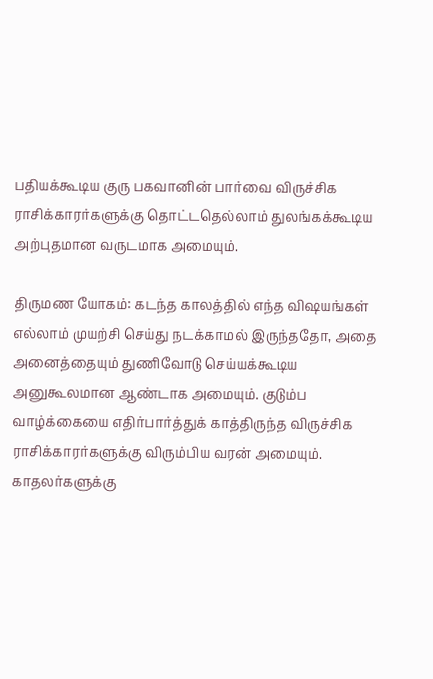பதியக்கூடிய குரு பகவானின் பார்வை விருச்சிக ராசிக்காரர்களுக்கு தொட்டதெல்லாம் துலங்கக்கூடிய அற்புதமான வருடமாக அமையும்.

திருமண யோகம்: கடந்த காலத்தில் எந்த விஷயங்கள் எல்லாம் முயற்சி செய்து நடக்காமல் இருந்ததோ, அதை அனைத்தையும் துணிவோடு செய்யக்கூடிய அனுகூலமான ஆண்டாக அமையும். குடும்ப வாழ்க்கையை எதிர்பார்த்துக் காத்திருந்த விருச்சிக ராசிக்காரர்களுக்கு விரும்பிய வரன் அமையும். காதலர்களுக்கு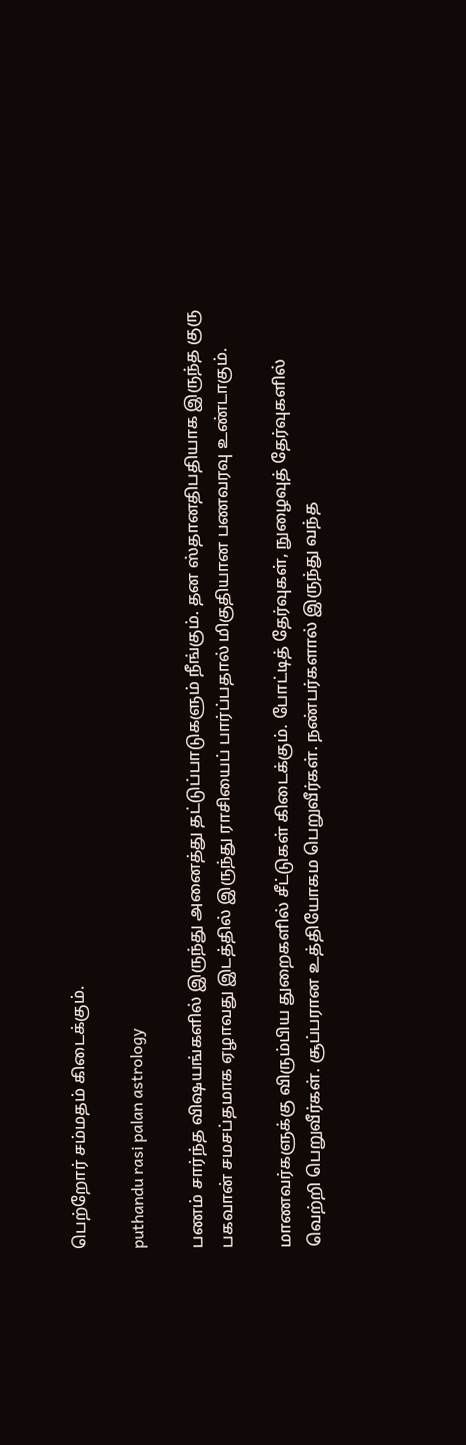பெற்றோர் சம்மதம் கிடைக்கும்.

puthandu rasi palan astrology

பணம் சார்ந்த விஷயங்களில் இருந்து அனைத்து தட்டுப்பாடுகளும் நீங்கும். தன ஸ்தானதிபதியாக இருந்த குரு பகவான் சமசப்தமாக ஏழாவது இடத்தில் இருந்து ராசியைப் பார்ப்பதால் மிகுதியான பணவரவு உண்டாகும்.

மாணவர்களுக்கு விரும்பிய துறைகளில் சீட்டுகள் கிடைக்கும். போட்டித் தேர்வுகள், நுழைவுத் தேர்வுகளில் வெற்றி பெறுவீர்கள். சூப்பரான உத்தியோகம பெறுவீர்கள். நண்பர்களால் இருந்து வந்த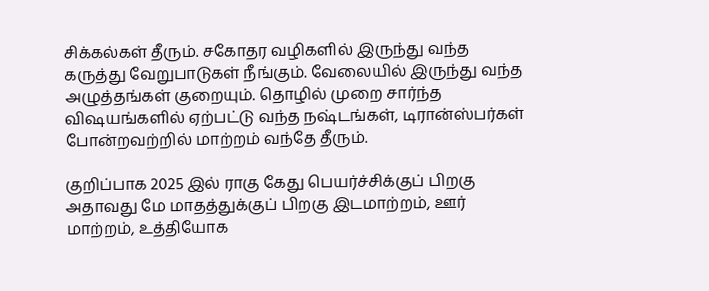சிக்கல்கள் தீரும். சகோதர வழிகளில் இருந்து வந்த கருத்து வேறுபாடுகள் நீங்கும். வேலையில் இருந்து வந்த அழுத்தங்கள் குறையும். தொழில் முறை சார்ந்த விஷயங்களில் ஏற்பட்டு வந்த நஷ்டங்கள், டிரான்ஸ்பர்கள் போன்றவற்றில் மாற்றம் வந்தே தீரும்.

குறிப்பாக 2025 இல் ராகு கேது பெயர்ச்சிக்குப் பிறகு அதாவது மே மாதத்துக்குப் பிறகு இடமாற்றம், ஊர் மாற்றம், உத்தியோக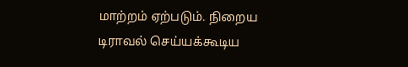மாற்றம் ஏற்படும். நிறைய டிராவல் செய்யக்கூடிய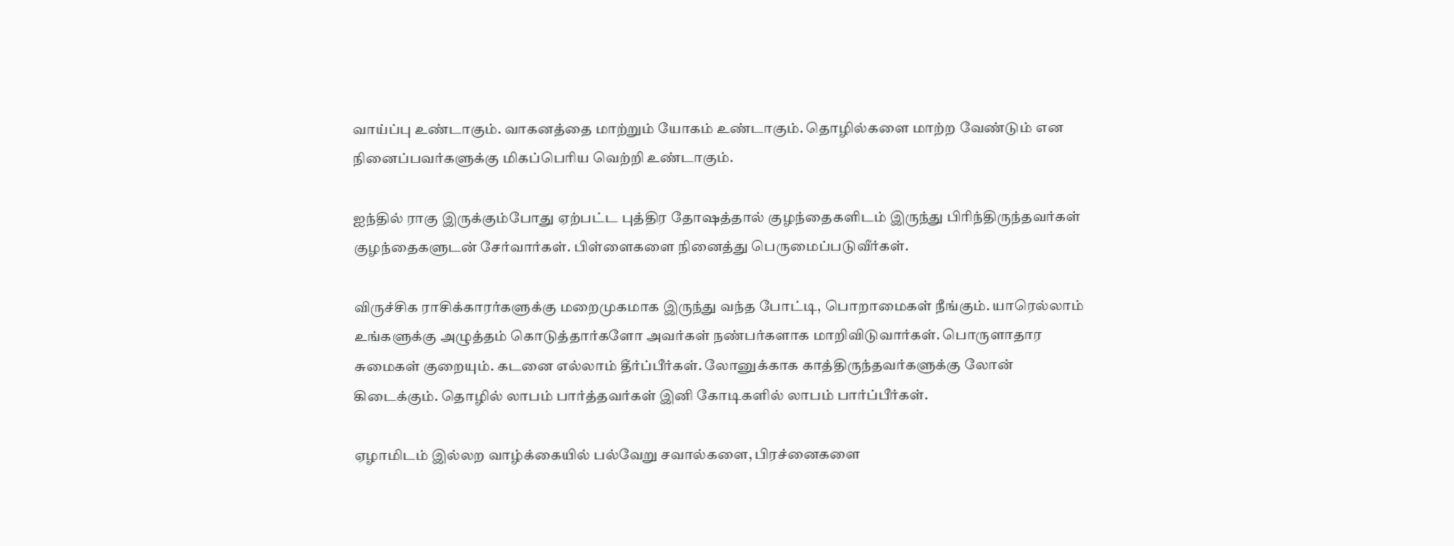வாய்ப்பு உண்டாகும். வாகனத்தை மாற்றும் யோகம் உண்டாகும். தொழில்களை மாற்ற வேண்டும் என நினைப்பவர்களுக்கு மிகப்பெரிய வெற்றி உண்டாகும்.

ஐந்தில் ராகு இருக்கும்போது ஏற்பட்ட புத்திர தோஷத்தால் குழந்தைகளிடம் இருந்து பிரிந்திருந்தவர்கள் குழந்தைகளுடன் சேர்வார்கள். பிள்ளைகளை நினைத்து பெருமைப்படுவீர்கள்.

விருச்சிக ராசிக்காரர்களுக்கு மறைமுகமாக இருந்து வந்த போட்டி, பொறாமைகள் நீங்கும். யாரெல்லாம் உங்களுக்கு அழுத்தம் கொடுத்தார்களோ அவர்கள் நண்பர்களாக மாறிவிடுவார்கள். பொருளாதார சுமைகள் குறையும். கடனை எல்லாம் தீர்ப்பீர்கள். லோனுக்காக காத்திருந்தவர்களுக்கு லோன் கிடைக்கும். தொழில் லாபம் பார்த்தவர்கள் இனி கோடிகளில் லாபம் பார்ப்பீர்கள்.

ஏழாமிடம் இல்லற வாழ்க்கையில் பல்வேறு சவால்களை, பிரச்னைகளை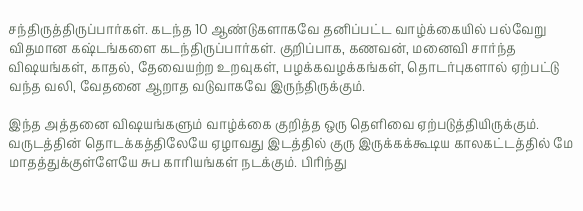சந்திருத்திருப்பார்கள். கடந்த 10 ஆண்டுகளாகவே தனிப்பட்ட வாழ்க்கையில் பல்வேறு விதமான கஷ்டங்களை கடந்திருப்பார்கள். குறிப்பாக, கணவன், மனைவி சார்ந்த விஷயங்கள், காதல், தேவையற்ற உறவுகள், பழக்கவழக்கங்கள், தொடர்புகளால் ஏற்பட்டு வந்த வலி, வேதனை ஆறாத வடுவாகவே இருந்திருக்கும்.

இந்த அத்தனை விஷயங்களும் வாழ்க்கை குறித்த ஒரு தெளிவை ஏற்படுத்தியிருக்கும். வருடத்தின் தொடக்கத்திலேயே ஏழாவது இடத்தில் குரு இருக்கக்கூடிய காலகட்டத்தில் மே மாதத்துக்குள்ளேயே சுப காரியங்கள் நடக்கும். பிரிந்து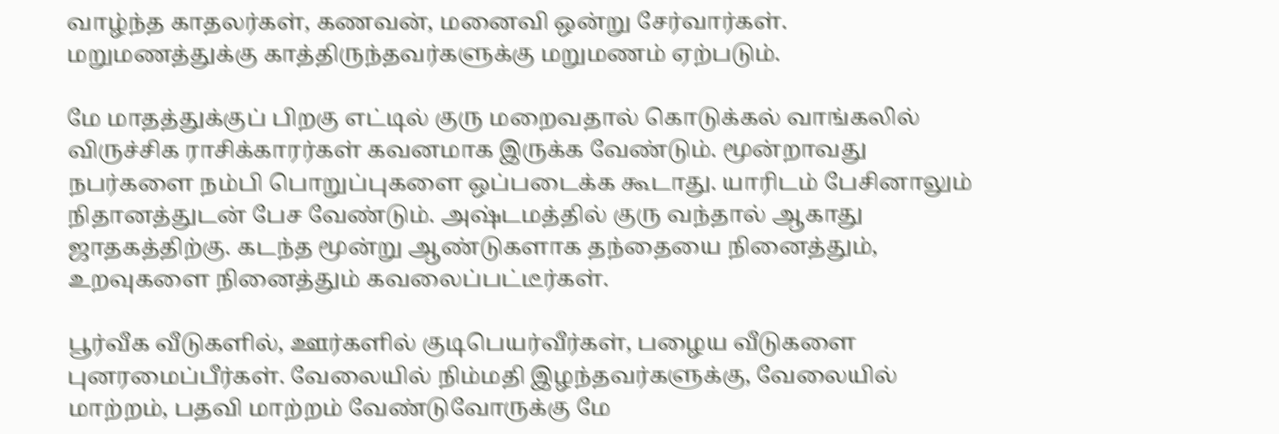வாழ்ந்த காதலர்கள், கணவன், மனைவி ஒன்று சேர்வார்கள். மறுமணத்துக்கு காத்திருந்தவர்களுக்கு மறுமணம் ஏற்படும்.

மே மாதத்துக்குப் பிறகு எட்டில் குரு மறைவதால் கொடுக்கல் வாங்கலில் விருச்சிக ராசிக்காரர்கள் கவனமாக இருக்க வேண்டும். மூன்றாவது நபர்களை நம்பி பொறுப்புகளை ஒப்படைக்க கூடாது. யாரிடம் பேசினாலும் நிதானத்துடன் பேச வேண்டும். அஷ்டமத்தில் குரு வந்தால் ஆகாது ஜாதகத்திற்கு. கடந்த மூன்று ஆண்டுகளாக தந்தையை நினைத்தும், உறவுகளை நினைத்தும் கவலைப்பட்டீர்கள்.

பூர்வீக வீடுகளில், ஊர்களில் குடிபெயர்வீர்கள், பழைய வீடுகளை புனரமைப்பீர்கள். வேலையில் நிம்மதி இழந்தவர்களுக்கு, வேலையில் மாற்றம், பதவி மாற்றம் வேண்டுவோருக்கு மே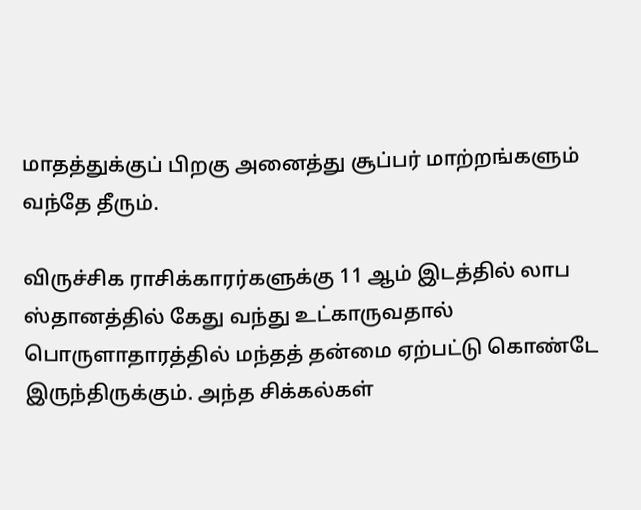மாதத்துக்குப் பிறகு அனைத்து சூப்பர் மாற்றங்களும் வந்தே தீரும்.

விருச்சிக ராசிக்காரர்களுக்கு 11 ஆம் இடத்தில் லாப ஸ்தானத்தில் கேது வந்து உட்காருவதால் பொருளாதாரத்தில் மந்தத் தன்மை ஏற்பட்டு கொண்டே இருந்திருக்கும். அந்த சிக்கல்கள்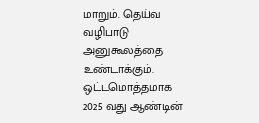மாறும். தெய்வ வழிபாடு அனுகூலத்தை உண்டாக்கும். ஒட்டமொத்தமாக 2025 வது ஆண்டின்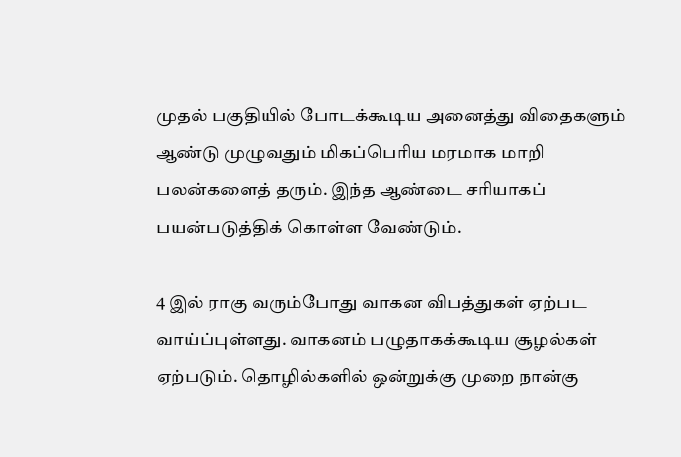முதல் பகுதியில் போடக்கூடிய அனைத்து விதைகளும் ஆண்டு முழுவதும் மிகப்பெரிய மரமாக மாறி பலன்களைத் தரும். இந்த ஆண்டை சரியாகப் பயன்படுத்திக் கொள்ள வேண்டும்.

4 இல் ராகு வரும்போது வாகன விபத்துகள் ஏற்பட வாய்ப்புள்ளது. வாகனம் பழுதாகக்கூடிய சூழல்கள் ஏற்படும். தொழில்களில் ஒன்றுக்கு முறை நான்கு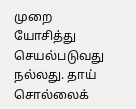முறை யோசித்து செயல்படுவது நல்லது. தாய் சொல்லைக்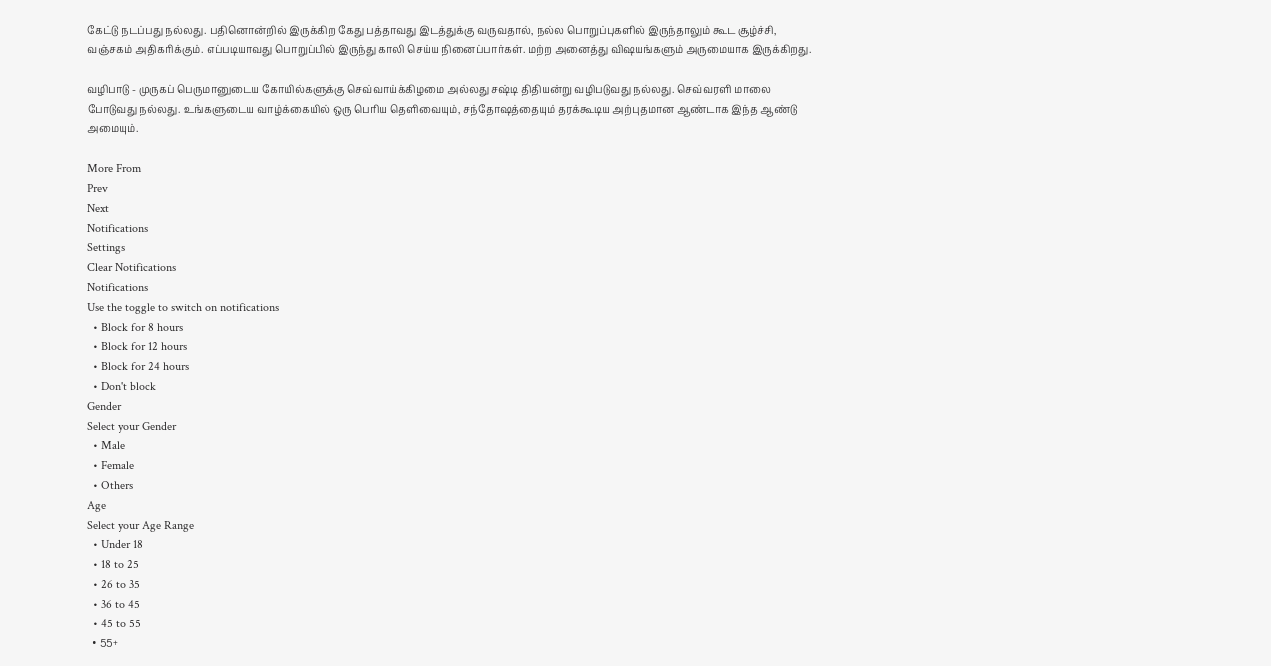கேட்டு நடப்பது நல்லது. பதினொன்றில் இருக்கிற கேது பத்தாவது இடத்துக்கு வருவதால், நல்ல பொறுப்புகளில் இருந்தாலும் கூட சூழ்ச்சி, வஞ்சகம் அதிகரிக்கும். எப்படியாவது பொறுப்பில் இருந்து காலி செய்ய நினைப்பார்கள். மற்ற அனைத்து விஷயங்களும் அருமையாக இருக்கிறது.

வழிபாடு - முருகப் பெருமானுடைய கோயில்களுக்கு செவ்வாய்க்கிழமை அல்லது சஷ்டி திதியன்று வழிபடுவது நல்லது. செவ்வரளி மாலை போடுவது நல்லது. உங்களுடைய வாழ்க்கையில் ஒரு பெரிய தெளிவையும், சந்தோஷத்தையும் தரக்கூடிய அற்புதமான ஆண்டாக இந்த ஆண்டு அமையும்.

More From
Prev
Next
Notifications
Settings
Clear Notifications
Notifications
Use the toggle to switch on notifications
  • Block for 8 hours
  • Block for 12 hours
  • Block for 24 hours
  • Don't block
Gender
Select your Gender
  • Male
  • Female
  • Others
Age
Select your Age Range
  • Under 18
  • 18 to 25
  • 26 to 35
  • 36 to 45
  • 45 to 55
  • 55+